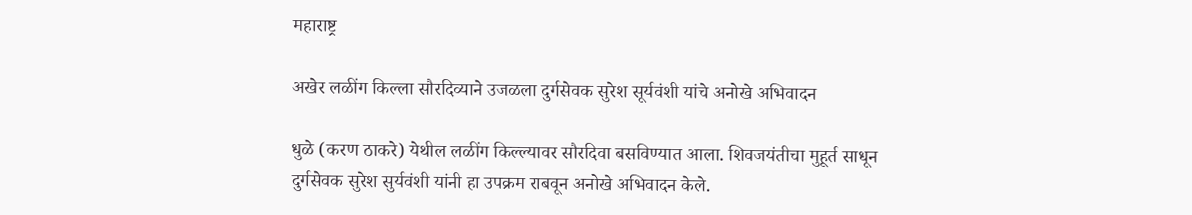महाराष्ट्र

अखेर लळींग किल्ला सौरदिव्याने उजळला दुर्गसेवक सुरेश सूर्यवंशी यांचे अनोखे अभिवादन

धुळे (करण ठाकरे) येथील लळींग किल्ल्यावर सौरदिवा बसविण्यात आला. शिवजयंतीचा मुहूर्त साधून दुर्गसेवक सुरेश सुर्यवंशी यांनी हा उपक्रम राबवून अनोखे अभिवादन केले.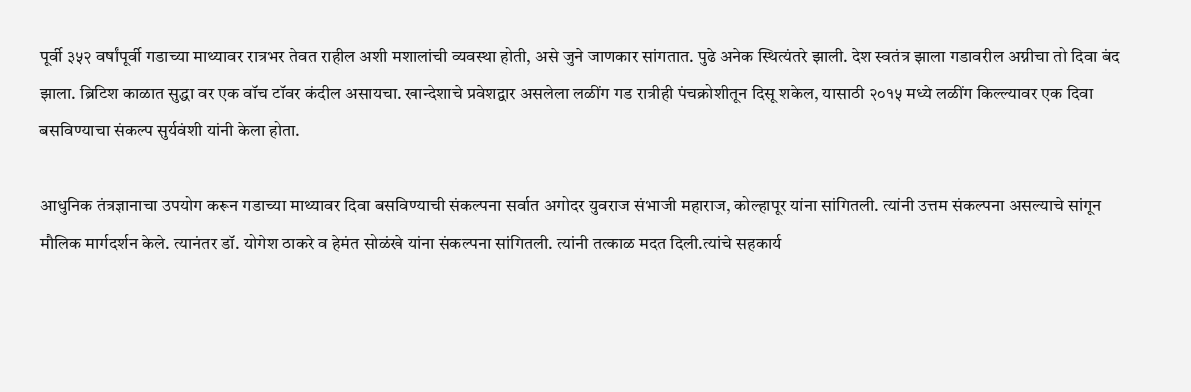पूर्वी ३५२ वर्षांपूर्वी गडाच्या माथ्यावर रात्रभर तेवत राहील अशी मशालांची व्यवस्था होती, असे जुने जाणकार सांगतात. पुढे अनेक स्थित्यंतरे झाली. देश स्वतंत्र झाला गडावरील अग्नीचा तो दिवा बंद झाला. ब्रिटिश काळात सुद्धा वर एक वॉच टॉवर कंदील असायचा. खान्देशाचे प्रवेशद्वार असलेला लळींग गड रात्रीही पंचक्रोशीतून दिसू शकेल, यासाठी २०१५ मध्ये लळींग किल्ल्यावर एक दिवा बसविण्याचा संकल्प सुर्यवंशी यांनी केला होता.

आधुनिक तंत्रज्ञानाचा उपयोग करून गडाच्या माथ्यावर दिवा बसविण्याची संकल्पना सर्वात अगोदर युवराज संभाजी महाराज, कोल्हापूर यांना सांगितली. त्यांनी उत्तम संकल्पना असल्याचे सांगून मौलिक मार्गदर्शन केले. त्यानंतर डॉ. योगेश ठाकरे व हेमंत सोळंखे यांना संकल्पना सांगितली. त्यांनी तत्काळ मदत दिली.त्यांचे सहकार्य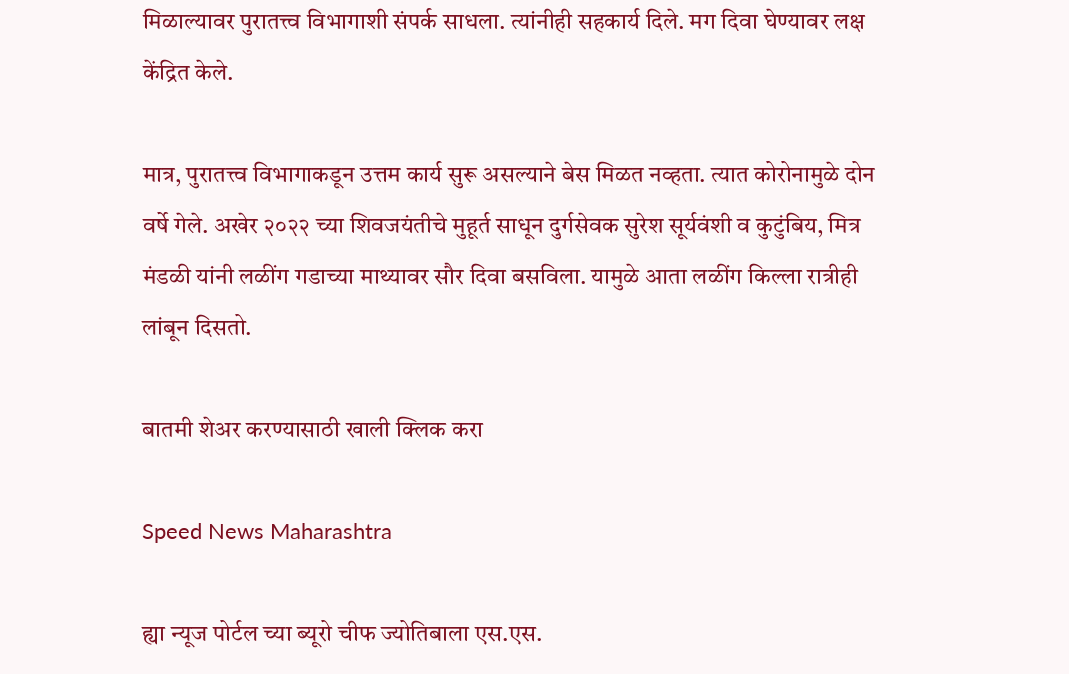मिळाल्यावर पुरातत्त्व विभागाशी संपर्क साधला. त्यांनीही सहकार्य दिले. मग दिवा घेण्यावर लक्ष केंद्रित केले.

मात्र, पुरातत्त्व विभागाकडून उत्तम कार्य सुरू असल्याने बेस मिळत नव्हता. त्यात कोरोनामुळे दोन वर्षे गेले. अखेर २०२२ च्या शिवजयंतीचे मुहूर्त साधून दुर्गसेवक सुरेश सूर्यवंशी व कुटुंबिय, मित्र मंडळी यांनी लळींग गडाच्या माथ्यावर सौर दिवा बसविला. यामुळे आता लळींग किल्ला रात्रीही लांबून दिसतो.

बातमी शेअर करण्यासाठी खाली क्लिक करा

Speed News Maharashtra

ह्या न्यूज पोर्टल च्या ब्यूरो चीफ ज्योतिबाला एस.एस.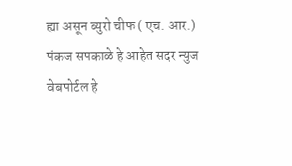ह्या असून ब्युरो चीफ ( एच. आर.) पंकज सपकाळे हे आहेत सदर न्युज वेबपोर्टल हे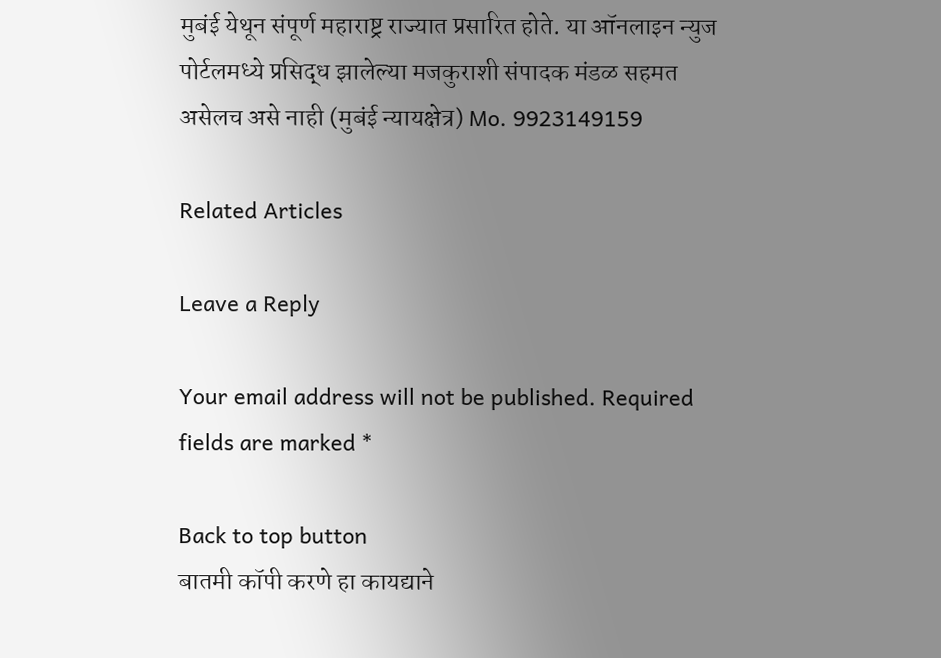मुबंई येथून संपूर्ण महाराष्ट्र राज्यात प्रसारित होते. या ऑनलाइन न्युज पोर्टलमध्ये प्रसिद्ध झालेल्या मजकुराशी संपादक मंडळ सहमत असेलच असे नाही (मुबंई न्यायक्षेत्र) Mo. 9923149159

Related Articles

Leave a Reply

Your email address will not be published. Required fields are marked *

Back to top button
बातमी कॉपी करणे हा कायद्याने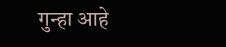गुन्हा आहे